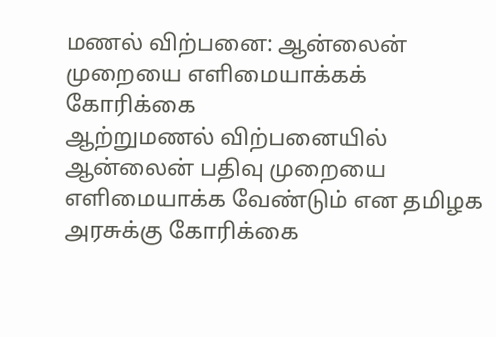மணல் விற்பனை: ஆன்லைன் முறையை எளிமையாக்கக் கோரிக்கை
ஆற்றுமணல் விற்பனையில் ஆன்லைன் பதிவு முறையை எளிமையாக்க வேண்டும் என தமிழக அரசுக்கு கோரிக்கை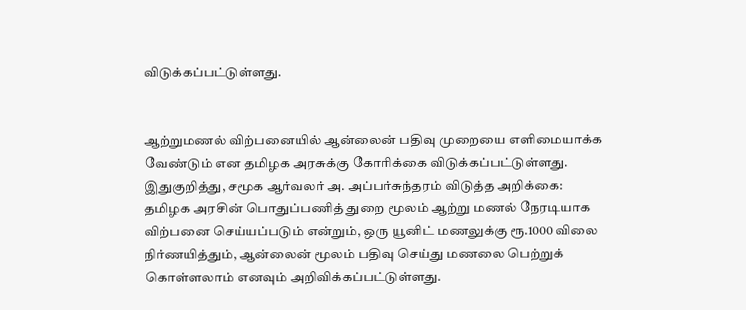விடுக்கப்பட்டுள்ளது.


ஆற்றுமணல் விற்பனையில் ஆன்லைன் பதிவு முறையை எளிமையாக்க வேண்டும் என தமிழக அரசுக்கு கோரிக்கை விடுக்கப்பட்டுள்ளது.
இதுகுறித்து, சமூக ஆர்வலர் அ. அப்பர்சுந்தரம் விடுத்த அறிக்கை:
தமிழக அரசின் பொதுப்பணித் துறை மூலம் ஆற்று மணல் நேரடியாக விற்பனை செய்யப்படும் என்றும், ஒரு யூனிட் மணலுக்கு ரூ.1000 விலை நிர்ணயித்தும், ஆன்லைன் மூலம் பதிவு செய்து மணலை பெற்றுக் கொள்ளலாம் எனவும் அறிவிக்கப்பட்டுள்ளது.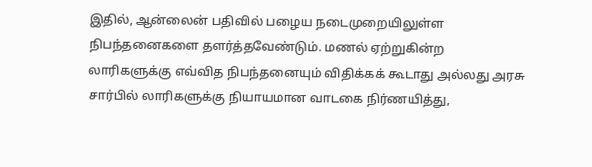இதில், ஆன்லைன் பதிவில் பழைய நடைமுறையிலுள்ள நிபந்தனைகளை தளர்த்தவேண்டும். மணல் ஏற்றுகின்ற லாரிகளுக்கு எவ்வித நிபந்தனையும் விதிக்கக் கூடாது அல்லது அரசு சார்பில் லாரிகளுக்கு நியாயமான வாடகை நிர்ணயித்து,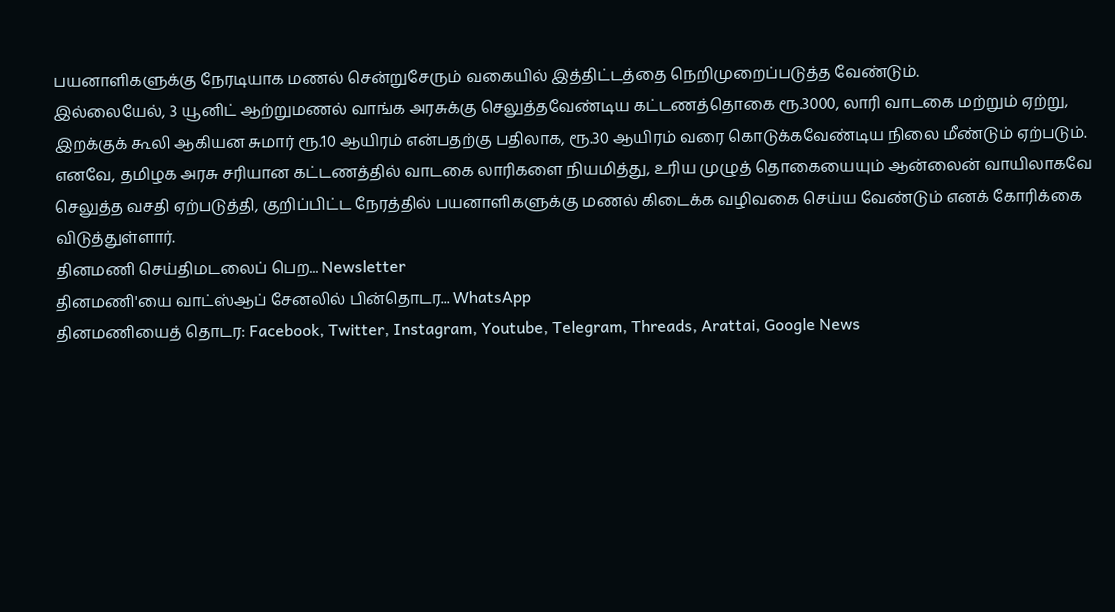பயனாளிகளுக்கு நேரடியாக மணல் சென்றுசேரும் வகையில் இத்திட்டத்தை நெறிமுறைப்படுத்த வேண்டும்.
இல்லையேல், 3 யூனிட் ஆற்றுமணல் வாங்க அரசுக்கு செலுத்தவேண்டிய கட்டணத்தொகை ரூ.3000, லாரி வாடகை மற்றும் ஏற்று, இறக்குக் கூலி ஆகியன சுமார் ரூ.10 ஆயிரம் என்பதற்கு பதிலாக, ரூ.30 ஆயிரம் வரை கொடுக்கவேண்டிய நிலை மீண்டும் ஏற்படும்.
எனவே, தமிழக அரசு சரியான கட்டணத்தில் வாடகை லாரிகளை நியமித்து, உரிய முழுத் தொகையையும் ஆன்லைன் வாயிலாகவே செலுத்த வசதி ஏற்படுத்தி, குறிப்பிட்ட நேரத்தில் பயனாளிகளுக்கு மணல் கிடைக்க வழிவகை செய்ய வேண்டும் எனக் கோரிக்கை விடுத்துள்ளார்.
தினமணி செய்திமடலைப் பெற... Newsletter
தினமணி'யை வாட்ஸ்ஆப் சேனலில் பின்தொடர... WhatsApp
தினமணியைத் தொடர: Facebook, Twitter, Instagram, Youtube, Telegram, Threads, Arattai, Google News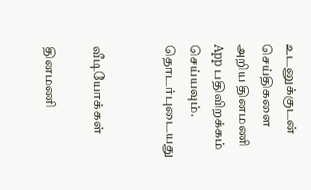உடனுக்குடன் செய்திகளை அறிய தினமணி App பதிவிறக்கம் செய்யவும்.
தொடர்புடையது


வீடியோக்கள்

தினமணி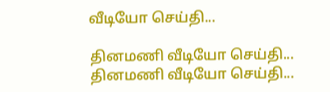வீடியோ செய்தி...

தினமணி வீடியோ செய்தி...
தினமணி வீடியோ செய்தி...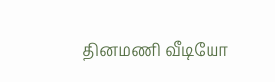தினமணி வீடியோ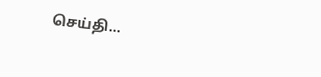செய்தி...